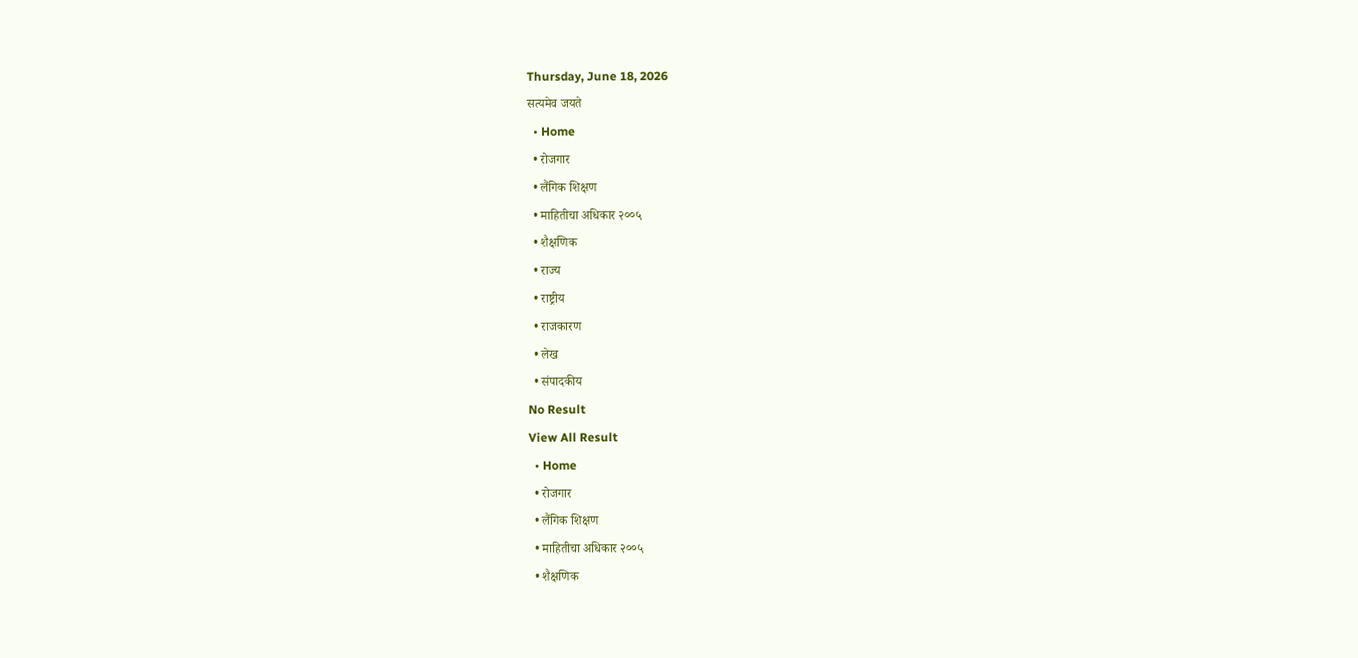Thursday, June 18, 2026
सत्यमेव जयते
  • Home
  • रोजगार
  • लैंगिक शिक्षण
  • माहितीचा अधिकार २००५
  • शैक्षणिक
  • राज्य
  • राष्ट्रीय
  • राजकारण
  • लेख
  • संपादकीय
No Result
View All Result
  • Home
  • रोजगार
  • लैंगिक शिक्षण
  • माहितीचा अधिकार २००५
  • शैक्षणिक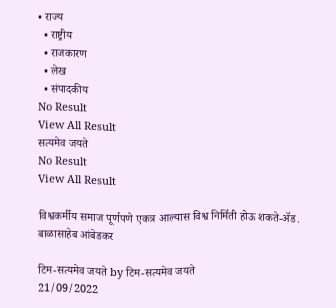• राज्य
  • राष्ट्रीय
  • राजकारण
  • लेख
  • संपादकीय
No Result
View All Result
सत्यमेव जयते
No Result
View All Result

विश्वकर्मीय समाज पूर्णपणे एकत्र आल्यास विश्व निर्मिती होऊ शकते-ॲड. बाळासाहेब आंबेडकर

टिम-सत्यमेव जयते by टिम-सत्यमेव जयते
21/09/2022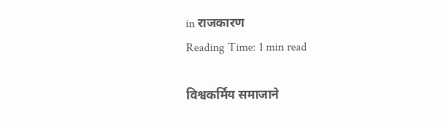in राजकारण
Reading Time: 1 min read

विश्वकर्मिय समाजाने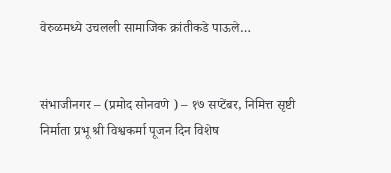वेरुळमध्ये उचलली सामाजिक क्रांतीकडे पाऊले…


संभाजीनगर – (प्रमोद सोनवणे ) – १७ सप्टेंबर, निमित्त सृष्टी निर्माता प्रभू श्री विश्वकर्मा पूजन दिन विशेष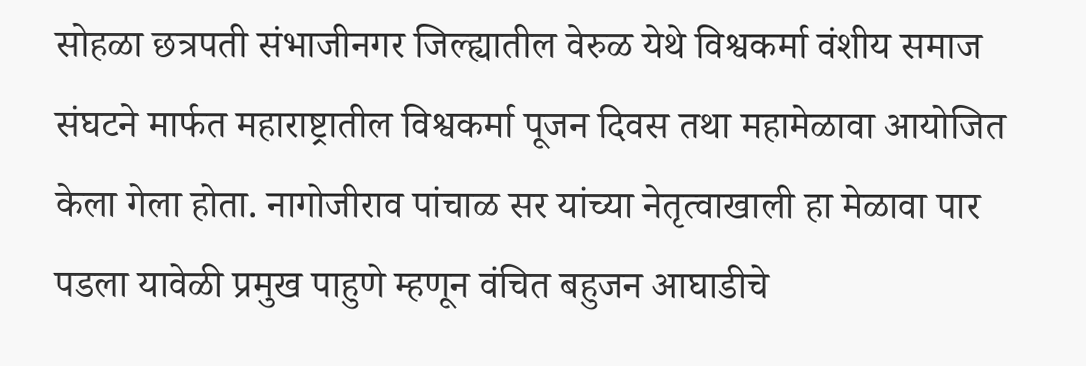सोहळा छत्रपती संभाजीनगर जिल्ह्यातील वेरुळ येथे विश्वकर्मा वंशीय समाज संघटने मार्फत महाराष्ट्रातील विश्वकर्मा पूजन दिवस तथा महामेळावा आयोजित केला गेला होता. नागोजीराव पांचाळ सर यांच्या नेतृत्वाखाली हा मेळावा पार पडला यावेळी प्रमुख पाहुणे म्हणून वंचित बहुजन आघाडीचे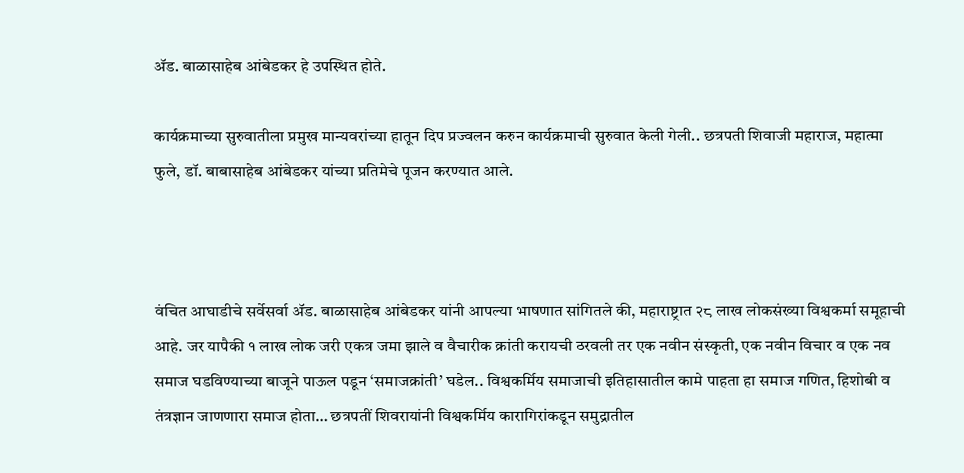ॲड. बाळासाहेब आंबेडकर हे उपस्थित होते.

कार्यक्रमाच्या सुरुवातीला प्रमुख मान्यवरांच्या हातून दिप प्रज्वलन करुन कार्यक्रमाची सुरुवात केली गेली.. छत्रपती शिवाजी महाराज, महात्मा फुले, डॉ. बाबासाहेब आंबेडकर यांच्या प्रतिमेचे पूजन करण्यात आले.



वंचित आघाडीचे सर्वेसर्वा ॲड. बाळासाहेब आंबेडकर यांनी आपल्या भाषणात सांगितले की, महाराष्ट्रात २८ लाख लोकसंख्या विश्वकर्मा समूहाची आहे. जर यापैकी १ लाख लोक जरी एकत्र जमा झाले व वैचारीक क्रांती करायची ठरवली तर एक नवीन संस्कृती, एक नवीन विचार व एक नव समाज घडविण्याच्या बाजूने पाऊल पडून ‘समाजक्रांती’ घडेल.. विश्वकर्मिय समाजाची इतिहासातील कामे पाहता हा समाज गणित, हिशोबी व तंत्रज्ञान जाणणारा समाज होता… छत्रपतीं शिवरायांनी विश्वकर्मिय कारागिरांकडून समुद्रातील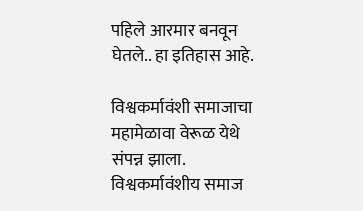पहिले आरमार बनवून घेतले.. हा इतिहास आहे.

विश्वकर्मावंशी समाजाचा महामेळावा वेरूळ येथे संपन्न झाला. विश्वकर्मावंशीय समाज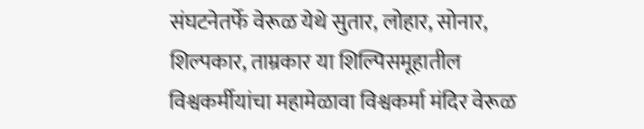संघटनेतर्फे वेरूळ येथे सुतार, लोहार, सोनार, शिल्पकार, ताम्रकार या शिल्पिसमूहातील विश्वकर्मीयांचा महामेळावा विश्वकर्मा मंदिर वेरूळ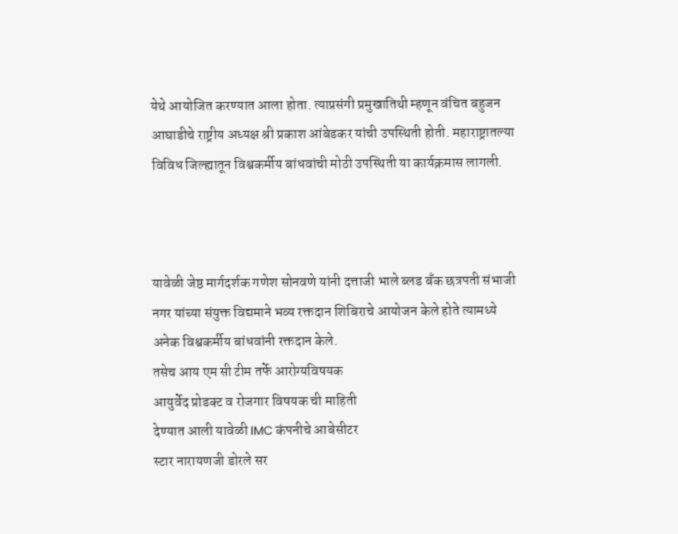येथे आयोजित करण्यात आला होता. त्याप्रसंगी प्रमुखातिथी म्हणून वंचित बहुजन आघाडीचे राष्ट्रीय अध्यक्ष श्री प्रकाश आंबेडकर यांची उपस्थिती होती. महाराष्ट्रातल्या विविध जिल्ह्यातून विश्वकर्मीय बांधवांची मोठी उपस्थिती या कार्यक्रमास लागली.



यावेळी जेष्ठ मार्गदर्शक गणेश सोनवणे यांनी दत्ताजी भाले ब्लड बँक छत्रपती संभाजी नगर यांच्या संयुक्त विद्यमाने भव्य रक्तदान शिबिराचे आयोजन केले होते त्यामध्ये अनेक विश्वकर्मीय बांधवांनी रक्तदान केले.
तसेच आय एम सी टीम तर्फे आरोग्यविषयक
आयुर्वेद प्रोडक्ट व रोजगार विषयक ची माहिती
देण्यात आली यावेळी IMC कंपनीचे आबेसीटर
स्टार नारायणजी डोरले सर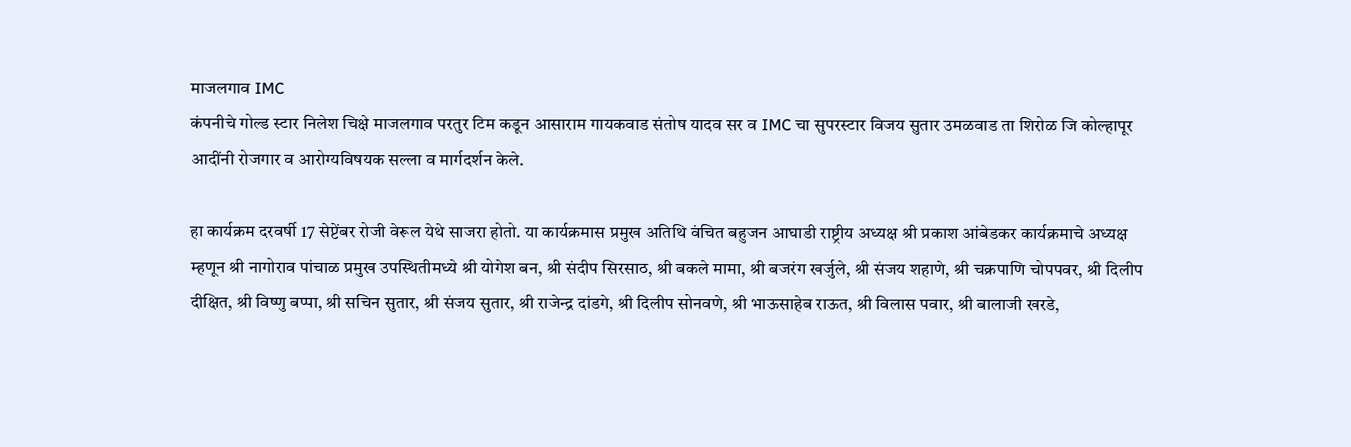माजलगाव IMC
कंपनीचे गोल्ड स्टार निलेश चिक्षे माजलगाव परतुर टिम कडून आसाराम गायकवाड संतोष यादव सर व IMC चा सुपरस्टार विजय सुतार उमळवाड ता शिरोळ जि कोल्हापूर आदींनी रोजगार व आरोग्यविषयक सल्ला व मार्गदर्शन केले.

हा कार्यक्रम दरवर्षी 17 सेप्टेंबर रोजी वेरूल येथे साजरा होतो. या कार्यक्रमास प्रमुख अतिथि वंचित बहुजन आघाडी राष्ट्रीय अध्यक्ष श्री प्रकाश आंबेडकर कार्यक्रमाचे अध्यक्ष म्हणून श्री नागोराव पांचाळ प्रमुख उपस्थितीमध्ये श्री योगेश बन, श्री संदीप सिरसाठ, श्री बकले मामा, श्री बजरंग खर्जुले, श्री संजय शहाणे, श्री चक्रपाणि चोपपवर, श्री दिलीप दीक्षित, श्री विष्णु बप्पा, श्री सचिन सुतार, श्री संजय सुतार, श्री राजेन्द्र दांडगे, श्री दिलीप सोनवणे, श्री भाऊसाहेब राऊत, श्री विलास पवार, श्री बालाजी खरडे,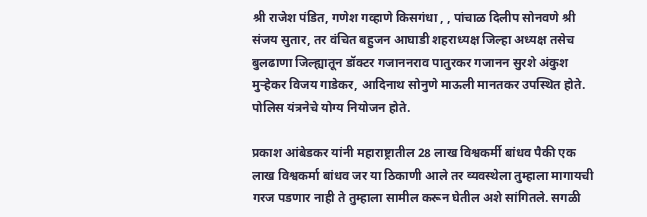श्री राजेश पंडित, गणेश गव्हाणे किसगंधा , , पांचाळ दिलीप सोनवणे श्री संजय सुतार, तर वंचित बहुजन आघाडी शहराध्यक्ष जिल्हा अध्यक्ष तसेच बुलढाणा जिल्ह्यातून डॉक्टर गजाननराव पातुरकर गजानन सुरशे अंकुश मुऱ्हेकर विजय गाडेकर, आदिनाथ सोनुणे माऊली मानतकर उपस्थित होते. पोलिस यंत्रनेचे योग्य नियोजन होते.

प्रकाश आंबेडकर यांनी महाराष्ट्रातील 28 लाख विश्वकर्मी बांधव पैकी एक लाख विश्वकर्मा बांधव जर या ठिकाणी आले तर व्यवस्थेला तुम्हाला मागायची गरज पडणार नाही ते तुम्हाला सामील करून घेतील अशे सांगितले. सगळी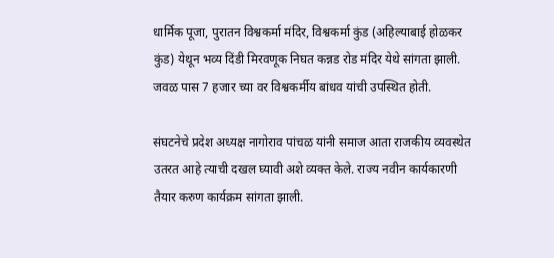धार्मिक पूजा, पुरातन विश्वकर्मा मंदिर, विश्वकर्मा कुंड (अहिल्याबाई होळकर कुंड) येथून भव्य दिंडी मिरवणूक निघत कन्नड रोड मंदिर येथे सांगता झाली. जवळ पास 7 हजार च्या वर विश्वकर्मीय बांधव यांची उपस्थित होती.

संघटनेचे प्रदेश अध्यक्ष नागोराव पांचळ यांनी समाज आता राजकीय व्यवस्थेत उतरत आहे त्याची दखल घ्यावी अशे व्यक्त केले. राज्य नवीन कार्यकारणी तैयार करुण कार्यक्रम सांगता झाली.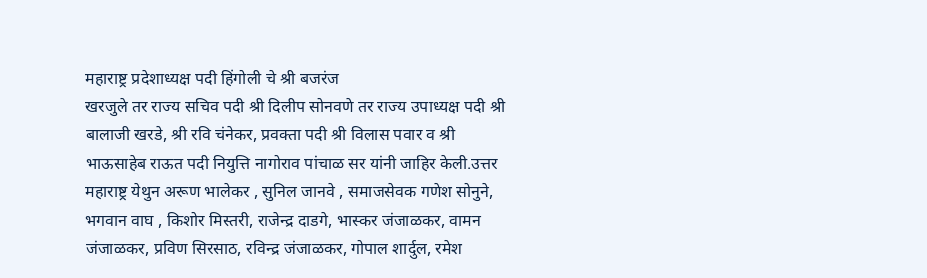महाराष्ट्र प्रदेशाध्यक्ष पदी हिंगोली चे श्री बजरंज
खरजुले तर राज्य सचिव पदी श्री दिलीप सोनवणे तर राज्य उपाध्यक्ष पदी श्री बालाजी खरडे, श्री रवि चंनेकर, प्रवक्ता पदी श्री विलास पवार व श्री भाऊसाहेब राऊत पदी नियुत्ति नागोराव पांचाळ सर यांनी जाहिर केली.उत्तर महाराष्ट्र येथुन अरूण भालेकर , सुनिल जानवे , समाजसेवक गणेश सोनुने, भगवान वाघ , किशोर मिस्तरी, राजेन्द्र दाडगे, भास्कर जंजाळकर, वामन जंजाळकर, प्रविण सिरसाठ, रविन्द्र जंजाळकर, गोपाल शार्दुल, रमेश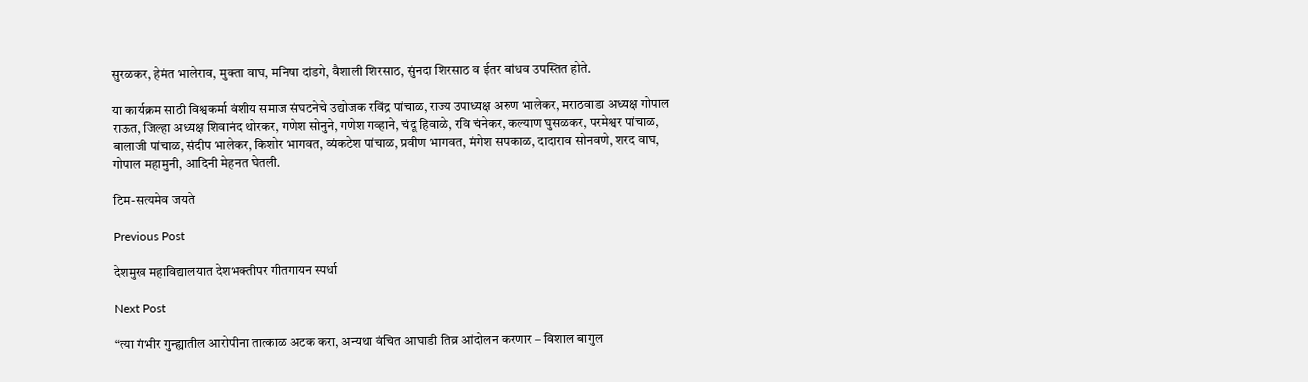सुरळकर, हेमंत भालेराव, मुक्ता वाघ, मनिषा दांडगे, वैशाली शिरसाठ, सुंनदा शिरसाठ व ईतर बांधव उपस्तित होते.

या कार्यक्रम साठी विश्वकर्मा वंशीय समाज संघटनेचे उद्योजक रविंद्र पांचाळ, राज्य उपाध्यक्ष अरुण भालेकर, मराठवाडा अध्यक्ष गोपाल राऊत, जिल्हा अध्यक्ष शिवानंद थोरकर, गणेश सोनुने, गणेश गव्हाने, चंदू हिवाळे, रवि चंनेकर, कल्याण घुसळकर, परमेश्वर पांचाळ, बालाजी पांचाळ, संदीप भालेकर, किशोर भागवत, व्यंकटेश पांचाळ, प्रवीण भागवत, मंगेश सपकाळ, दादाराव सोनवणे, शरद वाघ, गोपाल महामुनी, आदिनी मेहनत घेतली.

टिम-सत्यमेव जयते

Previous Post

देशमुख महाविद्यालयात देशभक्तीपर गीतगायन स्पर्धा

Next Post

“त्या गंभीर गुन्ह्यातील आरोपीना तात्काळ अटक करा, अन्यथा वंचित आघाडी तिव्र आंदोलन करणार – विशाल बागुल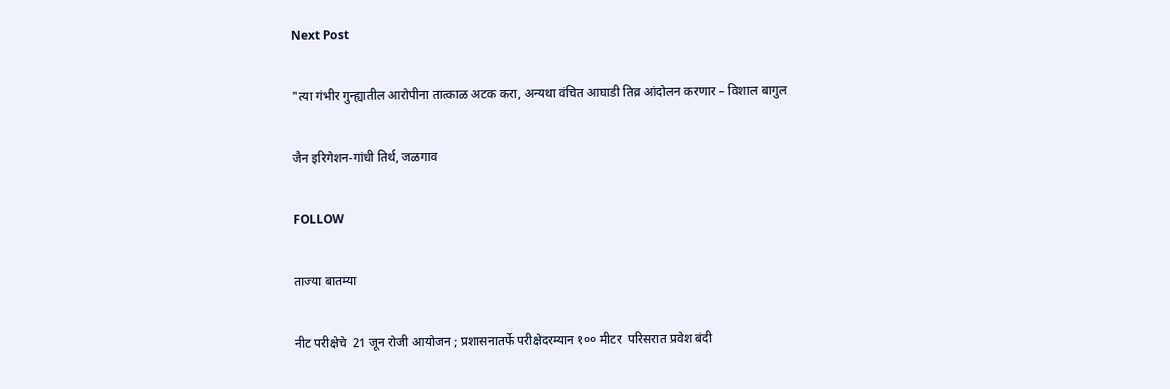Next Post

"त्या गंभीर गुन्ह्यातील आरोपीना तात्काळ अटक करा, अन्यथा वंचित आघाडी तिव्र आंदोलन करणार – विशाल बागुल

जैन इरिगेशन-गांधी तिर्थ, जळगाव

FOLLOW

ताज्या बातम्या

नीट परीक्षेचे  21 जून रोजी आयोजन ; प्रशासनातर्फे परीक्षेदरम्यान १०० मीटर  परिसरात प्रवेश बंदी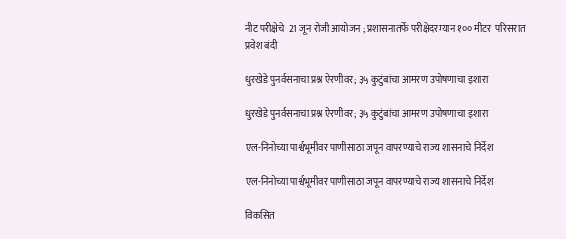नीट परीक्षेचे  21 जून रोजी आयोजन ; प्रशासनातर्फे परीक्षेदरम्यान १०० मीटर  परिसरात प्रवेश बंदी

धुरखेडे पुनर्वसनाचा प्रश्न ऐरणीवर; ३५ कुटुंबांचा आमरण उपोषणाचा इशारा

धुरखेडे पुनर्वसनाचा प्रश्न ऐरणीवर; ३५ कुटुंबांचा आमरण उपोषणाचा इशारा

एल-निनोच्या पार्श्वभूमीवर पाणीसाठा जपून वापरण्याचे राज्य शासनाचे निर्देश

एल-निनोच्या पार्श्वभूमीवर पाणीसाठा जपून वापरण्याचे राज्य शासनाचे निर्देश

विकसित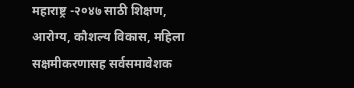महाराष्ट्र -२०४७ साठी शिक्षण, आरोग्य, कौशल्य विकास, महिला सक्षमीकरणासह सर्वसमावेशक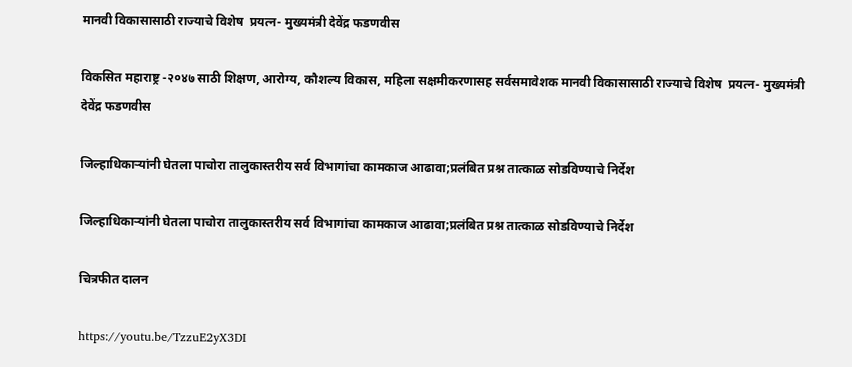मानवी विकासासाठी राज्याचे विशेष  प्रयत्न- मुख्यमंत्री देवेंद्र फडणवीस

विकसित महाराष्ट्र -२०४७ साठी शिक्षण, आरोग्य, कौशल्य विकास, महिला सक्षमीकरणासह सर्वसमावेशक मानवी विकासासाठी राज्याचे विशेष  प्रयत्न- मुख्यमंत्री देवेंद्र फडणवीस

जिल्हाधिकाऱ्यांनी घेतला पाचोरा तालुकास्तरीय सर्व विभागांचा कामकाज आढावा;प्रलंबित प्रश्न तात्काळ सोडविण्याचे निर्देश

जिल्हाधिकाऱ्यांनी घेतला पाचोरा तालुकास्तरीय सर्व विभागांचा कामकाज आढावा;प्रलंबित प्रश्न तात्काळ सोडविण्याचे निर्देश

चित्रफीत दालन

https://youtu.be/TzzuE2yX3DI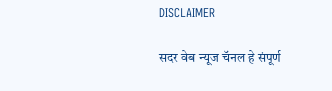DISCLAIMER

सदर वेब न्यूज चॅनल हे संपूर्ण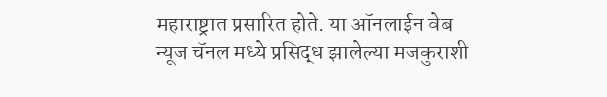महाराष्ट्रात प्रसारित होते. या ऑनलाईन वेब न्यूज चॅनल मध्ये प्रसिद्ध झालेल्या मजकुराशी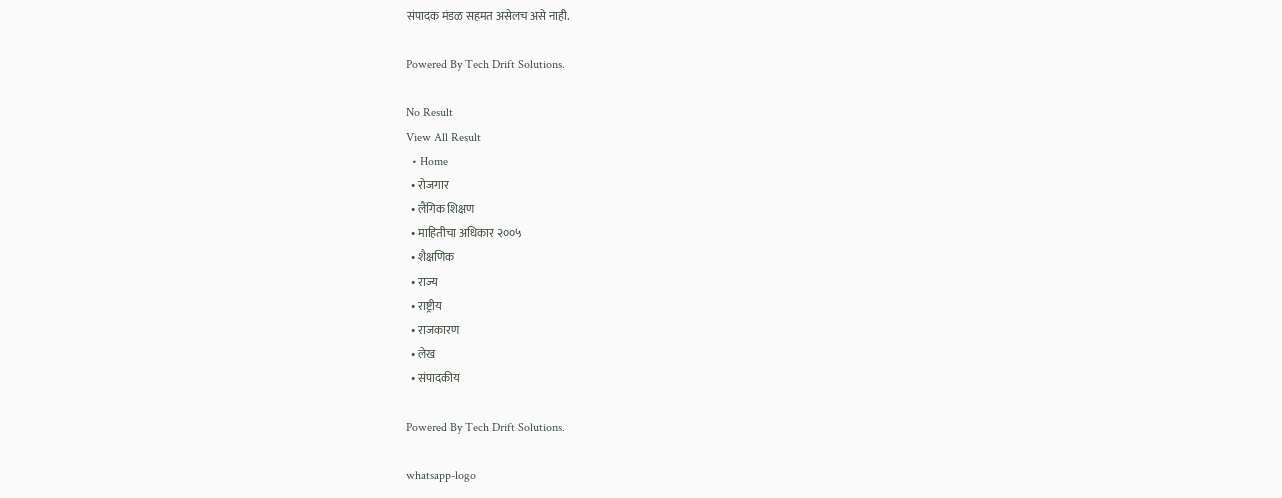संपादक मंडळ सहमत असेलच असे नाही.

Powered By Tech Drift Solutions.

No Result
View All Result
  • Home
  • रोजगार
  • लैंगिक शिक्षण
  • माहितीचा अधिकार २००५
  • शैक्षणिक
  • राज्य
  • राष्ट्रीय
  • राजकारण
  • लेख
  • संपादकीय

Powered By Tech Drift Solutions.

whatsapp-logo